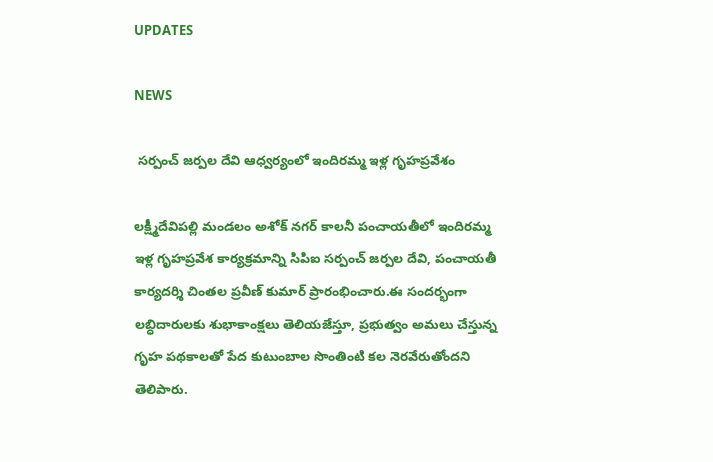UPDATES

NEWS

 సర్పంచ్ జర్పల దేవి ఆధ్వర్యంలో ఇందిరమ్మ ఇళ్ల గృహప్రవేశం

లక్ష్మీదేవిపల్లి మండలం అశోక్ నగర్ కాలనీ పంచాయతీలో ఇందిరమ్మ ఇళ్ల గృహప్రవేశ కార్యక్రమాన్ని సిపిఐ సర్పంచ్ జర్పల దేవి, పంచాయతీ కార్యదర్శి చింతల ప్రవీణ్ కుమార్ ప్రారంభించారు.ఈ సందర్భంగా లబ్ధిదారులకు శుభాకాంక్షలు తెలియజేస్తూ, ప్రభుత్వం అమలు చేస్తున్న గృహ పథకాలతో పేద కుటుంబాల సొంతింటి కల నెరవేరుతోందని తెలిపారు.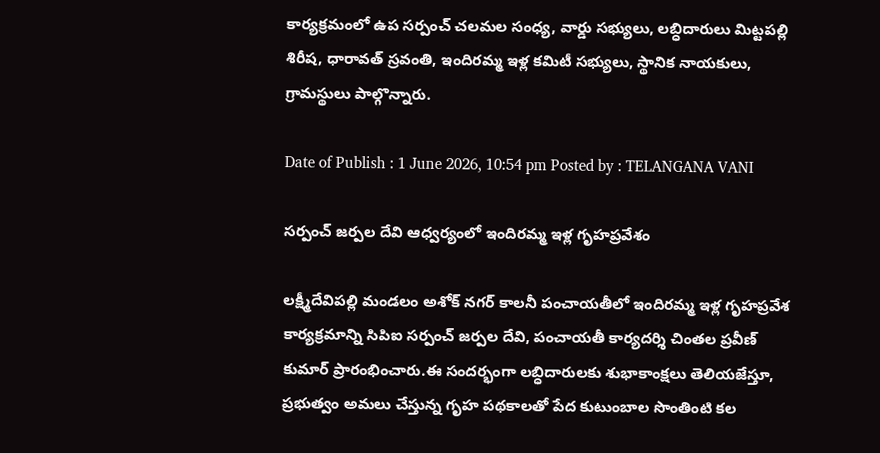కార్యక్రమంలో ఉప సర్పంచ్ చలమల సంధ్య, వార్డు సభ్యులు, లబ్ధిదారులు మిట్టపల్లి శిరీష, ధారావత్ స్రవంతి, ఇందిరమ్మ ఇళ్ల కమిటీ సభ్యులు, స్థానిక నాయకులు, గ్రామస్థులు పాల్గొన్నారు.

Date of Publish : 1 June 2026, 10:54 pm Posted by : TELANGANA VANI

సర్పంచ్ జర్పల దేవి ఆధ్వర్యంలో ఇందిరమ్మ ఇళ్ల గృహప్రవేశం

లక్ష్మీదేవిపల్లి మండలం అశోక్ నగర్ కాలనీ పంచాయతీలో ఇందిరమ్మ ఇళ్ల గృహప్రవేశ కార్యక్రమాన్ని సిపిఐ సర్పంచ్ జర్పల దేవి, పంచాయతీ కార్యదర్శి చింతల ప్రవీణ్ కుమార్ ప్రారంభించారు.ఈ సందర్భంగా లబ్ధిదారులకు శుభాకాంక్షలు తెలియజేస్తూ, ప్రభుత్వం అమలు చేస్తున్న గృహ పథకాలతో పేద కుటుంబాల సొంతింటి కల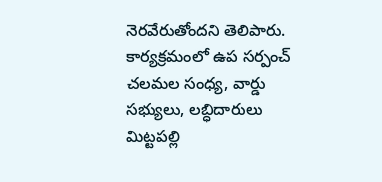నెరవేరుతోందని తెలిపారు. కార్యక్రమంలో ఉప సర్పంచ్ చలమల సంధ్య, వార్డు సభ్యులు, లబ్ధిదారులు మిట్టపల్లి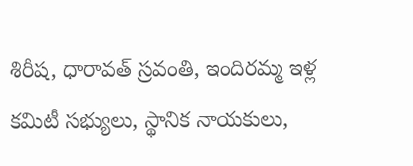శిరీష, ధారావత్ స్రవంతి, ఇందిరమ్మ ఇళ్ల కమిటీ సభ్యులు, స్థానిక నాయకులు,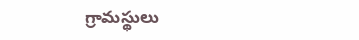గ్రామస్థులు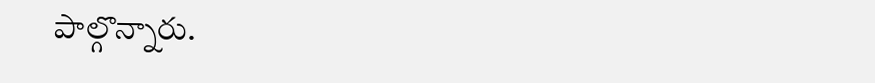పాల్గొన్నారు.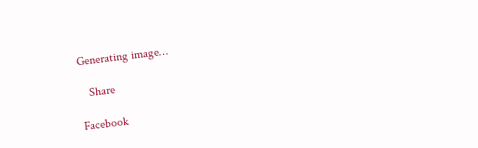Generating image…

   Share

Facebook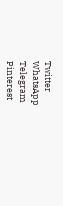Twitter
WhatsApp
Telegram
Pinterest